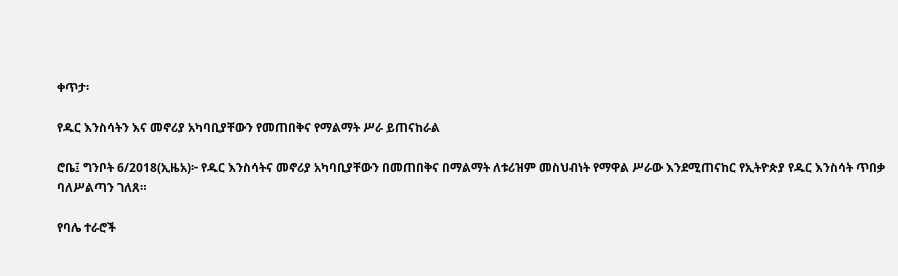ቀጥታ፡

የዱር እንስሳትን እና መኖሪያ አካባቢያቸውን የመጠበቅና የማልማት ሥራ ይጠናከራል

ሮቤ፤ ግንቦት 6/2018(ኢዜአ)፦ የዱር እንስሳትና መኖሪያ አካባቢያቸውን በመጠበቅና በማልማት ለቱሪዝም መስህብነት የማዋል ሥራው እንደሚጠናከር የኢትዮጵያ የዱር እንስሳት ጥበቃ ባለሥልጣን ገለጸ።

የባሌ ተራሮች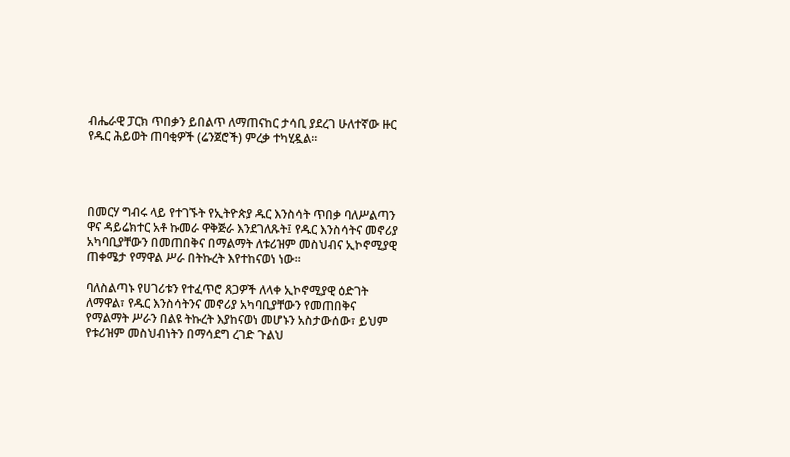ብሔራዊ ፓርክ ጥበቃን ይበልጥ ለማጠናከር ታሳቢ ያደረገ ሁለተኛው ዙር የዱር ሕይወት ጠባቂዎች (ሬንጀሮች) ምረቃ ተካሂዷል።




በመርሃ ግብሩ ላይ የተገኙት የኢትዮጵያ ዱር እንስሳት ጥበቃ ባለሥልጣን ዋና ዳይሬክተር አቶ ኩመራ ዋቅጅራ እንደገለጹት፤ የዱር እንስሳትና መኖሪያ አካባቢያቸውን በመጠበቅና በማልማት ለቱሪዝም መስህብና ኢኮኖሚያዊ ጠቀሜታ የማዋል ሥራ በትኩረት እየተከናወነ ነው።

ባለስልጣኑ የሀገሪቱን የተፈጥሮ ጸጋዎች ለላቀ ኢኮኖሚያዊ ዕድገት ለማዋል፣ የዱር እንስሳትንና መኖሪያ አካባቢያቸውን የመጠበቅና የማልማት ሥራን በልዩ ትኩረት እያከናወነ መሆኑን አስታውሰው፣ ይህም የቱሪዝም መስህብነትን በማሳደግ ረገድ ጉልህ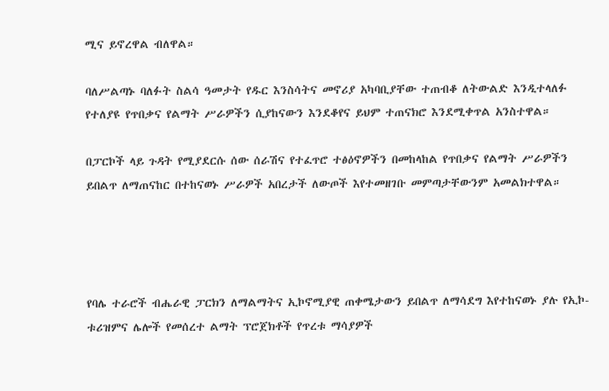ሚና ይኖረዋል ብለዋል።

ባለሥልጣኑ ባለፉት ስልሳ ዓመታት የዱር እንስሳትና መኖሪያ አካባቢያቸው ተጠብቆ ለትውልድ እንዲተላለፉ የተለያዩ የጥበቃና የልማት ሥራዎችን ሲያከናውን እንደቆየና ይህም ተጠናክሮ እንደሚቀጥል አንስተዋል።

በፓርኮች ላይ ጉዳት የሚያደርሱ ሰው ሰራሽና የተፈጥሮ ተፅዕኖዎችን በመከላከል የጥበቃና የልማት ሥራዎችን ይበልጥ ለማጠናከር በተከናወኑ ሥራዎች አበረታች ለውጦች እየተመዘገቡ መምጣታቸውንም አመልክተዋል።




የባሌ ተራሮች ብሔራዊ ፓርክን ለማልማትና ኢኮኖሚያዊ ጠቀሜታውን ይበልጥ ለማሳደግ እየተከናወኑ ያሉ የኢኮ-ቱሪዝምና ሌሎች የመሰረተ ልማት ፕሮጀክቶች የጥረቱ ማሳያዎች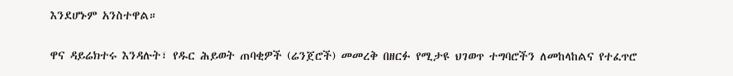እንደሆኑም አንስተዋል።

ዋና ዳይሬክተሩ እንዳሉት፣ የዱር ሕይወት ጠባቂዎች (ሬንጀሮች) መመረቅ በዘርፉ የሚታዩ ህገወጥ ተግባሮችን ለመከላከልና የተፈጥሮ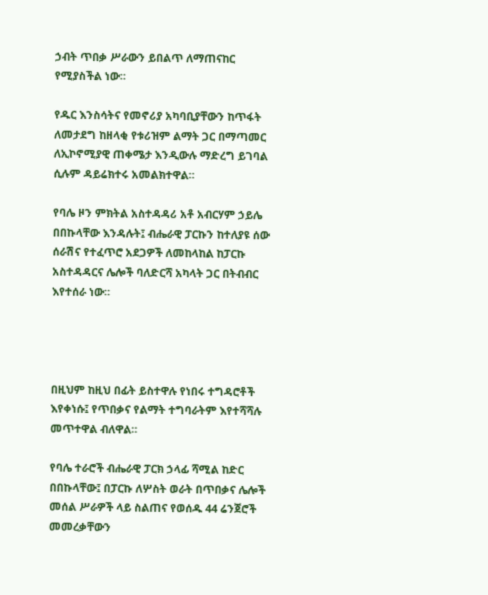ኃብት ጥበቃ ሥራውን ይበልጥ ለማጠናከር የሚያስችል ነው።

የዱር እንስሳትና የመኖሪያ አካባቢያቸውን ከጥፋት ለመታደግ ከዘላቂ የቱሪዝም ልማት ጋር በማጣመር ለኢኮኖሚያዊ ጠቀሜታ እንዲውሉ ማድረግ ይገባል ሲሉም ዳይሬክተሩ አመልክተዋል።

የባሌ ዞን ምክትል አስተዳዳሪ አቶ አብርሃም ኃይሌ በበኩላቸው እንዳሉት፤ ብሔራዊ ፓርኩን ከተለያዩ ሰው ሰራሽና የተፈጥሮ አደጋዎች ለመከላከል ከፓርኩ አስተዳዳርና ሌሎች ባለድርሻ አካላት ጋር በትብብር እየተሰራ ነው።




በዚህም ከዚህ በፊት ይስተዋሉ የነበሩ ተግዳሮቶች እየቀነሱ፤ የጥበቃና የልማት ተግባራትም እየተሻሻሉ መጥተዋል ብለዋል።

የባሌ ተራሮች ብሔራዊ ፓርክ ኃላፊ ሻሚል ከድር በበኩላቸው፤ በፓርኩ ለሦስት ወራት በጥበቃና ሌሎች መሰል ሥራዎች ላይ ስልጠና የወሰዱ 44 ሬንጀሮች መመረቃቸውን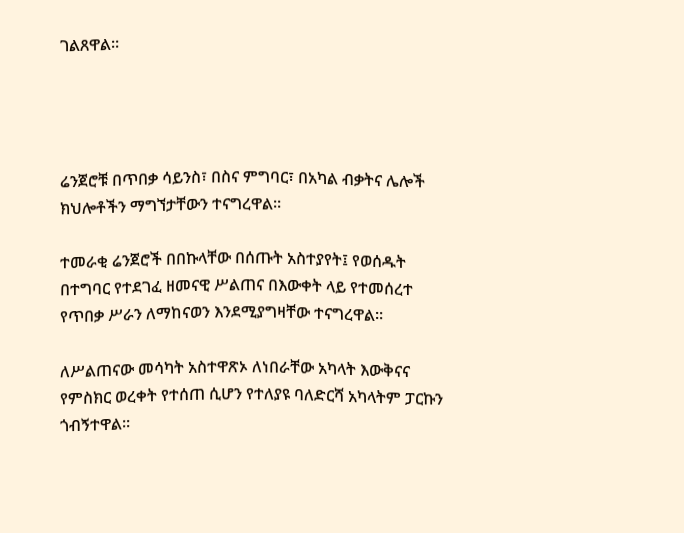ገልጸዋል።




ሬንጀሮቹ በጥበቃ ሳይንስ፣ በስና ምግባር፣ በአካል ብቃትና ሌሎች ክህሎቶችን ማግኘታቸውን ተናግረዋል።

ተመራቂ ሬንጀሮች በበኩላቸው በሰጡት አስተያየት፤ የወሰዱት በተግባር የተደገፈ ዘመናዊ ሥልጠና በእውቀት ላይ የተመሰረተ የጥበቃ ሥራን ለማከናወን እንደሚያግዛቸው ተናግረዋል።

ለሥልጠናው መሳካት አስተዋጽኦ ለነበራቸው አካላት እውቅናና የምስክር ወረቀት የተሰጠ ሲሆን የተለያዩ ባለድርሻ አካላትም ፓርኩን ጎብኝተዋል።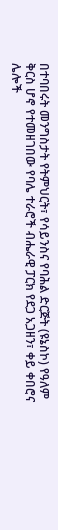በተባበሩት መንግስታት የትምህርት፣ የሳይንስና የባሕል ድርጅት (ዩኔስኮ) የዓለም ቅርስ ሆኖ የተመዘገበው የባሌ ተራሮች ብሔራዊ ፓርክ የደጋ አጋዘን፣ ቀይ ቀበሮና ሌሎች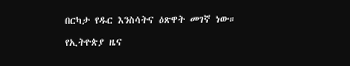በርካታ የዱር እንስሳትና ዕጽዋት መገኛ ነው።

የኢትዮጵያ ዜና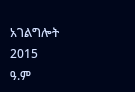አገልግሎት
2015
ዓ.ም